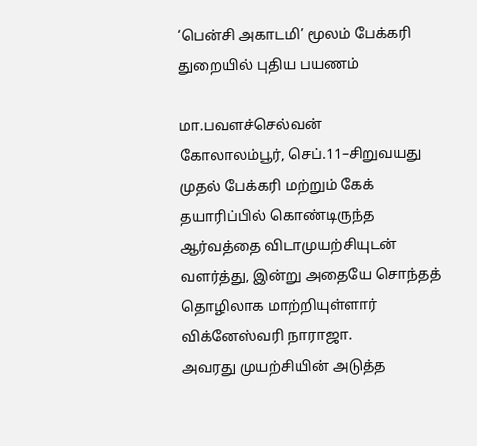‘பென்சி அகாடமி’ மூலம் பேக்கரி துறையில் புதிய பயணம்

மா.பவளச்செல்வன்
கோலாலம்பூர், செப்.11–சிறுவயது முதல் பேக்கரி மற்றும் கேக் தயாரிப்பில் கொண்டிருந்த ஆர்வத்தை விடாமுயற்சியுடன் வளர்த்து, இன்று அதையே சொந்தத் தொழிலாக மாற்றியுள்ளார் விக்னேஸ்வரி நாராஜா.
அவரது முயற்சியின் அடுத்த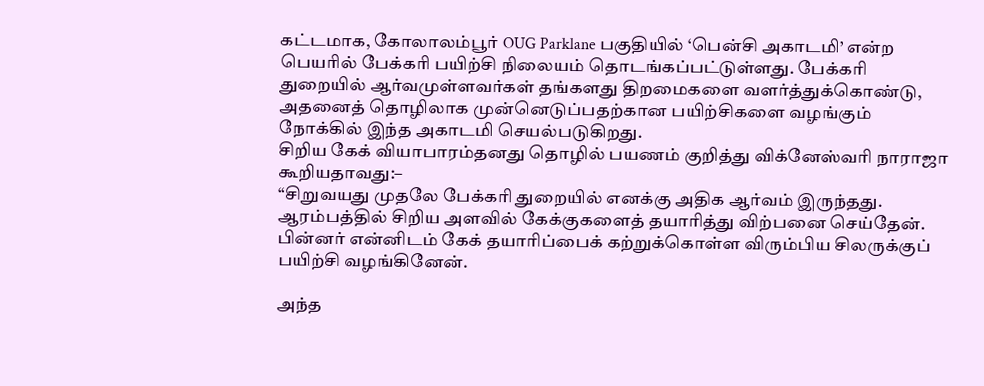கட்டமாக, கோலாலம்பூர் OUG Parklane பகுதியில் ‘பென்சி அகாடமி’ என்ற பெயரில் பேக்கரி பயிற்சி நிலையம் தொடங்கப்பட்டுள்ளது. பேக்கரி துறையில் ஆர்வமுள்ளவர்கள் தங்களது திறமைகளை வளர்த்துக்கொண்டு, அதனைத் தொழிலாக முன்னெடுப்பதற்கான பயிற்சிகளை வழங்கும் நோக்கில் இந்த அகாடமி செயல்படுகிறது.
சிறிய கேக் வியாபாரம்தனது தொழில் பயணம் குறித்து விக்னேஸ்வரி நாராஜா கூறியதாவது:–
“சிறுவயது முதலே பேக்கரி துறையில் எனக்கு அதிக ஆர்வம் இருந்தது. ஆரம்பத்தில் சிறிய அளவில் கேக்குகளைத் தயாரித்து விற்பனை செய்தேன். பின்னர் என்னிடம் கேக் தயாரிப்பைக் கற்றுக்கொள்ள விரும்பிய சிலருக்குப் பயிற்சி வழங்கினேன்.

அந்த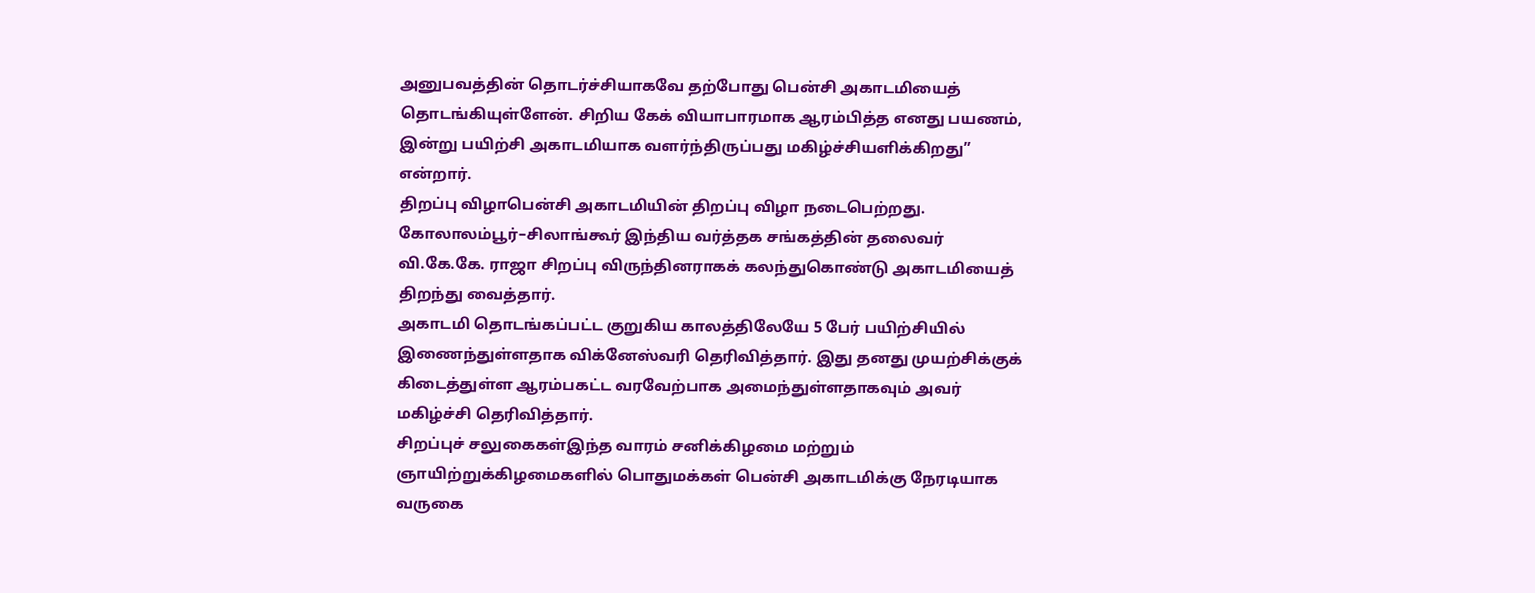அனுபவத்தின் தொடர்ச்சியாகவே தற்போது பென்சி அகாடமியைத் தொடங்கியுள்ளேன். சிறிய கேக் வியாபாரமாக ஆரம்பித்த எனது பயணம், இன்று பயிற்சி அகாடமியாக வளர்ந்திருப்பது மகிழ்ச்சியளிக்கிறது” என்றார்.
திறப்பு விழாபென்சி அகாடமியின் திறப்பு விழா நடைபெற்றது. கோலாலம்பூர்–சிலாங்கூர் இந்திய வர்த்தக சங்கத்தின் தலைவர் வி.கே.கே. ராஜா சிறப்பு விருந்தினராகக் கலந்துகொண்டு அகாடமியைத் திறந்து வைத்தார்.
அகாடமி தொடங்கப்பட்ட குறுகிய காலத்திலேயே 5 பேர் பயிற்சியில் இணைந்துள்ளதாக விக்னேஸ்வரி தெரிவித்தார். இது தனது முயற்சிக்குக் கிடைத்துள்ள ஆரம்பகட்ட வரவேற்பாக அமைந்துள்ளதாகவும் அவர் மகிழ்ச்சி தெரிவித்தார்.
சிறப்புச் சலுகைகள்இந்த வாரம் சனிக்கிழமை மற்றும் ஞாயிற்றுக்கிழமைகளில் பொதுமக்கள் பென்சி அகாடமிக்கு நேரடியாக வருகை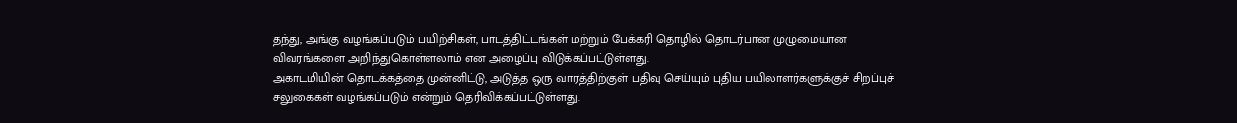தந்து, அங்கு வழங்கப்படும் பயிற்சிகள், பாடத்திட்டங்கள் மற்றும் பேக்கரி தொழில் தொடர்பான முழுமையான விவரங்களை அறிந்துகொள்ளலாம் என அழைப்பு விடுக்கப்பட்டுள்ளது.
அகாடமியின் தொடக்கத்தை முன்னிட்டு, அடுத்த ஒரு வாரத்திற்குள் பதிவு செய்யும் புதிய பயிலாளர்களுக்குச் சிறப்புச் சலுகைகள் வழங்கப்படும் என்றும் தெரிவிக்கப்பட்டுள்ளது.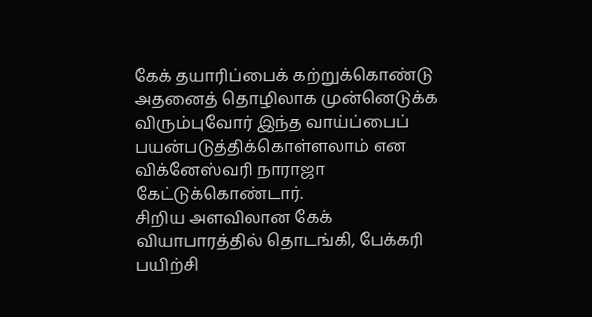கேக் தயாரிப்பைக் கற்றுக்கொண்டு அதனைத் தொழிலாக முன்னெடுக்க விரும்புவோர் இந்த வாய்ப்பைப் பயன்படுத்திக்கொள்ளலாம் என விக்னேஸ்வரி நாராஜா கேட்டுக்கொண்டார்.
சிறிய அளவிலான கேக் வியாபாரத்தில் தொடங்கி, பேக்கரி பயிற்சி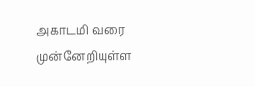அகாடமி வரை முன்னேறியுள்ள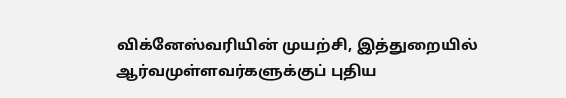விக்னேஸ்வரியின் முயற்சி, இத்துறையில் ஆர்வமுள்ளவர்களுக்குப் புதிய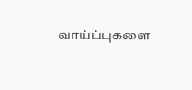வாய்ப்புகளை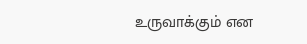உருவாக்கும் என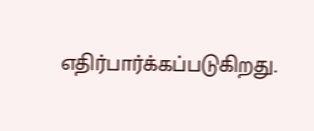எதிர்பார்க்கப்படுகிறது.